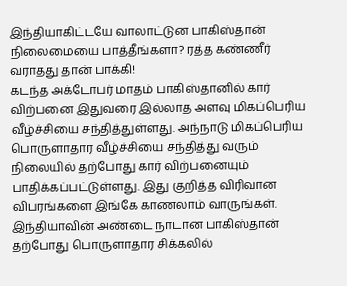இந்தியாகிட்டயே வாலாட்டுன பாகிஸ்தான் நிலைமையை பாத்தீங்களா? ரத்த கண்ணீர் வராதது தான் பாக்கி!
கடந்த அக்டோபர் மாதம் பாகிஸ்தானில் கார் விற்பனை இதுவரை இல்லாத அளவு மிகப்பெரிய வீழ்ச்சியை சந்தித்துள்ளது. அந்நாடு மிகப்பெரிய பொருளாதார வீழ்ச்சியை சந்தித்து வரும் நிலையில் தற்போது கார் விற்பனையும் பாதிக்கப்பட்டுள்ளது. இது குறித்த விரிவான விபரங்களை இங்கே காணலாம் வாருங்கள்.
இந்தியாவின் அண்டை நாடான பாகிஸ்தான் தற்போது பொருளாதார சிக்கலில்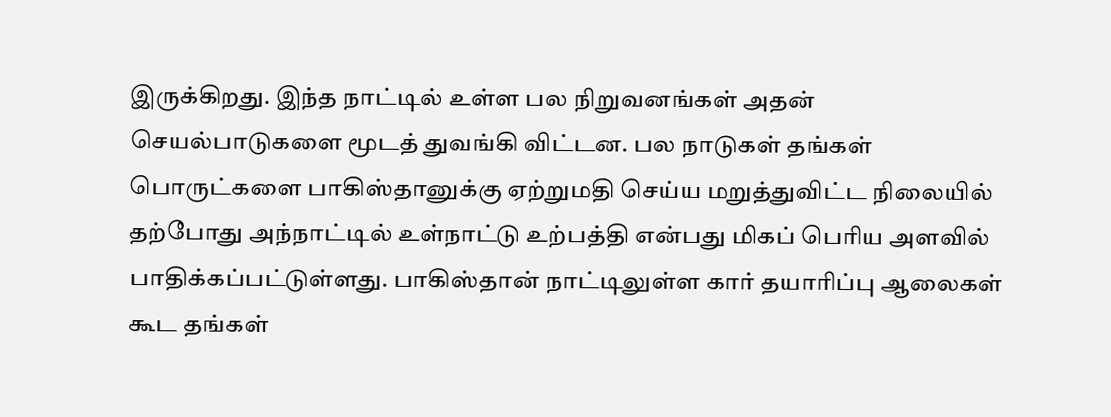இருக்கிறது. இந்த நாட்டில் உள்ள பல நிறுவனங்கள் அதன் செயல்பாடுகளை மூடத் துவங்கி விட்டன. பல நாடுகள் தங்கள் பொருட்களை பாகிஸ்தானுக்கு ஏற்றுமதி செய்ய மறுத்துவிட்ட நிலையில் தற்போது அந்நாட்டில் உள்நாட்டு உற்பத்தி என்பது மிகப் பெரிய அளவில் பாதிக்கப்பட்டுள்ளது. பாகிஸ்தான் நாட்டிலுள்ள கார் தயாரிப்பு ஆலைகள் கூட தங்கள்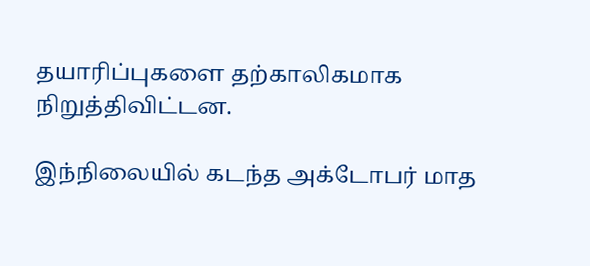தயாரிப்புகளை தற்காலிகமாக நிறுத்திவிட்டன.

இந்நிலையில் கடந்த அக்டோபர் மாத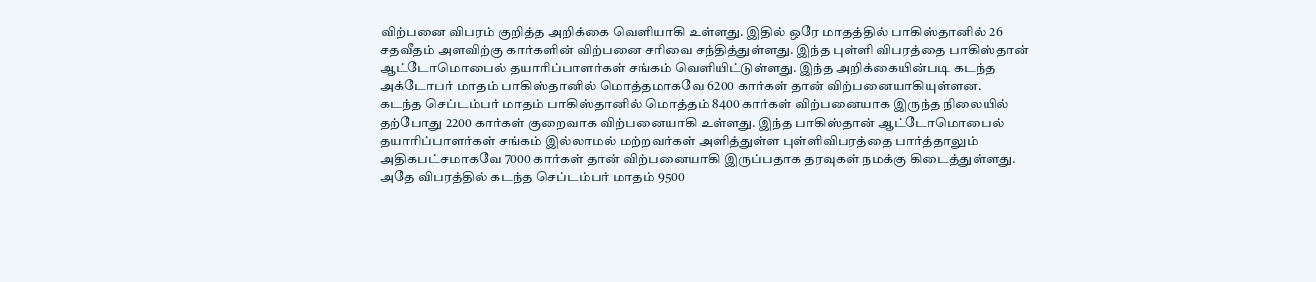விற்பனை விபரம் குறித்த அறிக்கை வெளியாகி உள்ளது. இதில் ஒரே மாதத்தில் பாகிஸ்தானில் 26 சதவீதம் அளவிற்கு கார்களின் விற்பனை சரிவை சந்தித்துள்ளது. இந்த புள்ளி விபரத்தை பாகிஸ்தான் ஆட்டோமொபைல் தயாரிப்பாளர்கள் சங்கம் வெளியிட்டுள்ளது. இந்த அறிக்கையின்படி கடந்த அக்டோபர் மாதம் பாகிஸ்தானில் மொத்தமாகவே 6200 கார்கள் தான் விற்பனையாகியுள்ளன.
கடந்த செப்டம்பர் மாதம் பாகிஸ்தானில் மொத்தம் 8400 கார்கள் விற்பனையாக இருந்த நிலையில் தற்போது 2200 கார்கள் குறைவாக விற்பனையாகி உள்ளது. இந்த பாகிஸ்தான் ஆட்டோமொபைல் தயாரிப்பாளர்கள் சங்கம் இல்லாமல் மற்றவர்கள் அளித்துள்ள புள்ளிவிபரத்தை பார்த்தாலும் அதிகபட்சமாகவே 7000 கார்கள் தான் விற்பனையாகி இருப்பதாக தரவுகள் நமக்கு கிடைத்துள்ளது. அதே விபரத்தில் கடந்த செப்டம்பர் மாதம் 9500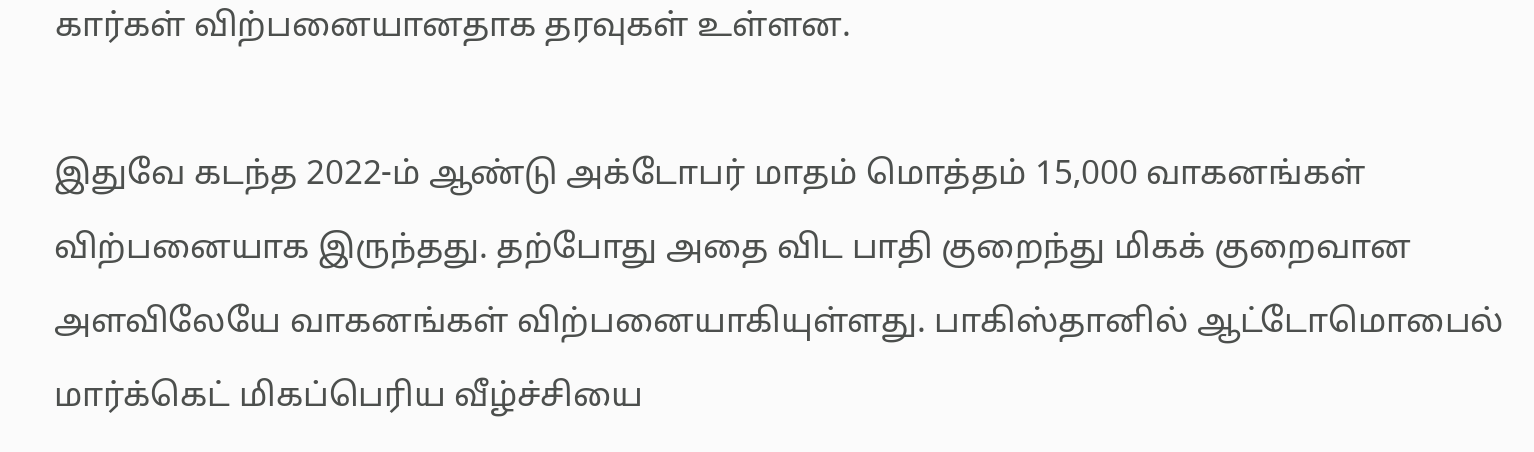கார்கள் விற்பனையானதாக தரவுகள் உள்ளன.

இதுவே கடந்த 2022-ம் ஆண்டு அக்டோபர் மாதம் மொத்தம் 15,000 வாகனங்கள் விற்பனையாக இருந்தது. தற்போது அதை விட பாதி குறைந்து மிகக் குறைவான அளவிலேயே வாகனங்கள் விற்பனையாகியுள்ளது. பாகிஸ்தானில் ஆட்டோமொபைல் மார்க்கெட் மிகப்பெரிய வீழ்ச்சியை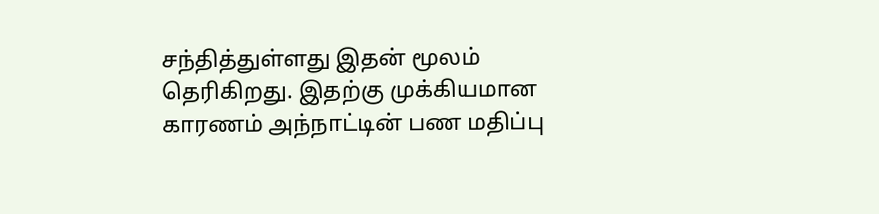சந்தித்துள்ளது இதன் மூலம் தெரிகிறது. இதற்கு முக்கியமான காரணம் அந்நாட்டின் பண மதிப்பு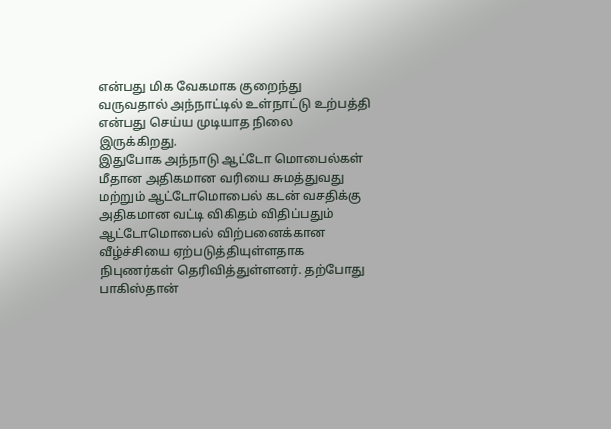என்பது மிக வேகமாக குறைந்து வருவதால் அந்நாட்டில் உள்நாட்டு உற்பத்தி என்பது செய்ய முடியாத நிலை இருக்கிறது.
இதுபோக அந்நாடு ஆட்டோ மொபைல்கள் மீதான அதிகமான வரியை சுமத்துவது மற்றும் ஆட்டோமொபைல் கடன் வசதிக்கு அதிகமான வட்டி விகிதம் விதிப்பதும் ஆட்டோமொபைல் விற்பனைக்கான வீழ்ச்சியை ஏற்படுத்தியுள்ளதாக நிபுணர்கள் தெரிவித்துள்ளனர். தற்போது பாகிஸ்தான்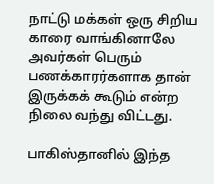நாட்டு மக்கள் ஒரு சிறிய காரை வாங்கினாலே அவர்கள் பெரும் பணக்காரர்களாக தான் இருக்கக் கூடும் என்ற நிலை வந்து விட்டது.

பாகிஸ்தானில் இந்த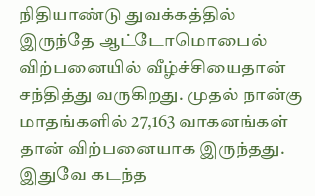நிதியாண்டு துவக்கத்தில் இருந்தே ஆட்டோமொபைல் விற்பனையில் வீழ்ச்சியைதான் சந்தித்து வருகிறது. முதல் நான்கு மாதங்களில் 27,163 வாகனங்கள் தான் விற்பனையாக இருந்தது. இதுவே கடந்த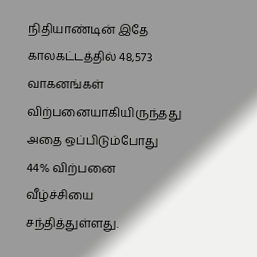நிதியாண்டின் இதே காலகட்டத்தில் 48,573 வாகனங்கள் விற்பனையாகியிருந்தது அதை ஒப்பிடும்போது 44% விற்பனை வீழ்ச்சியை சந்தித்துள்ளது.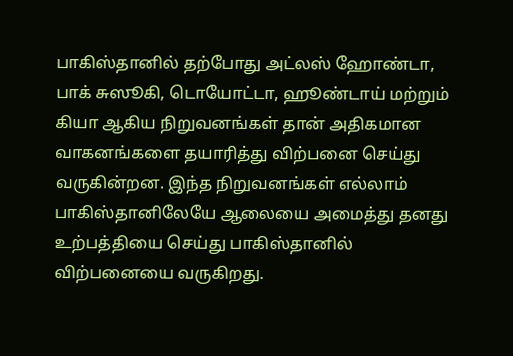பாகிஸ்தானில் தற்போது அட்லஸ் ஹோண்டா, பாக் சுஸூகி, டொயோட்டா, ஹூண்டாய் மற்றும் கியா ஆகிய நிறுவனங்கள் தான் அதிகமான வாகனங்களை தயாரித்து விற்பனை செய்து வருகின்றன. இந்த நிறுவனங்கள் எல்லாம் பாகிஸ்தானிலேயே ஆலையை அமைத்து தனது உற்பத்தியை செய்து பாகிஸ்தானில் விற்பனையை வருகிறது.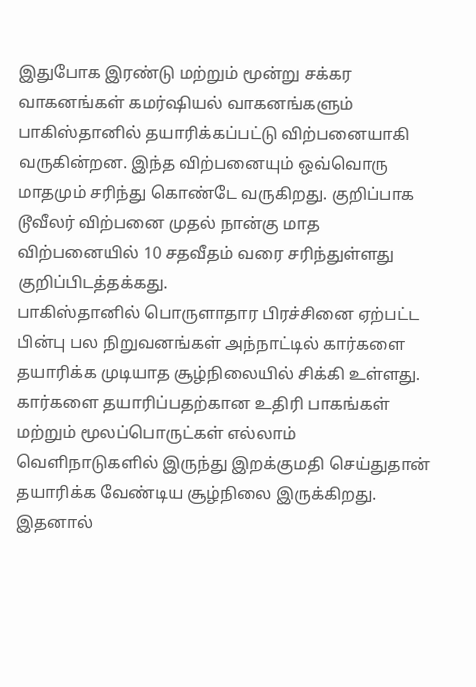இதுபோக இரண்டு மற்றும் மூன்று சக்கர வாகனங்கள் கமர்ஷியல் வாகனங்களும் பாகிஸ்தானில் தயாரிக்கப்பட்டு விற்பனையாகி வருகின்றன. இந்த விற்பனையும் ஒவ்வொரு மாதமும் சரிந்து கொண்டே வருகிறது. குறிப்பாக டூவீலர் விற்பனை முதல் நான்கு மாத விற்பனையில் 10 சதவீதம் வரை சரிந்துள்ளது குறிப்பிடத்தக்கது.
பாகிஸ்தானில் பொருளாதார பிரச்சினை ஏற்பட்ட பின்பு பல நிறுவனங்கள் அந்நாட்டில் கார்களை தயாரிக்க முடியாத சூழ்நிலையில் சிக்கி உள்ளது. கார்களை தயாரிப்பதற்கான உதிரி பாகங்கள் மற்றும் மூலப்பொருட்கள் எல்லாம் வெளிநாடுகளில் இருந்து இறக்குமதி செய்துதான் தயாரிக்க வேண்டிய சூழ்நிலை இருக்கிறது. இதனால்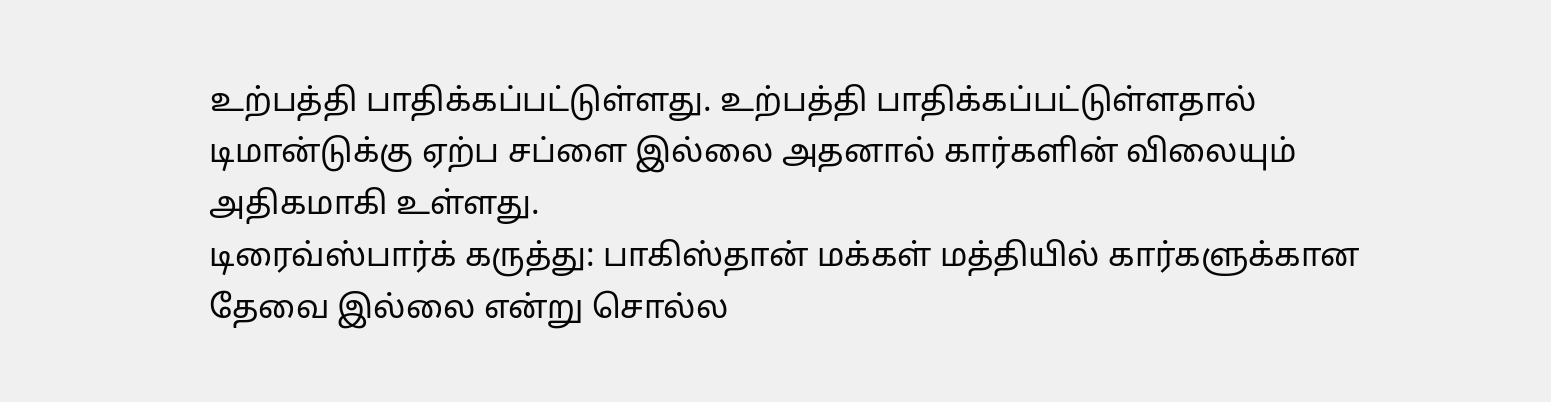உற்பத்தி பாதிக்கப்பட்டுள்ளது. உற்பத்தி பாதிக்கப்பட்டுள்ளதால் டிமான்டுக்கு ஏற்ப சப்ளை இல்லை அதனால் கார்களின் விலையும் அதிகமாகி உள்ளது.
டிரைவ்ஸ்பார்க் கருத்து: பாகிஸ்தான் மக்கள் மத்தியில் கார்களுக்கான தேவை இல்லை என்று சொல்ல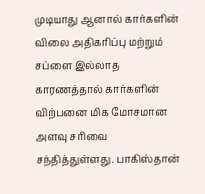முடியாது ஆனால் கார்களின் விலை அதிகரிப்பு மற்றும் சப்ளை இல்லாத காரணத்தால் கார்களின் விற்பனை மிக மோசமான அளவு சரிவை சந்தித்துள்ளது. பாகிஸ்தான்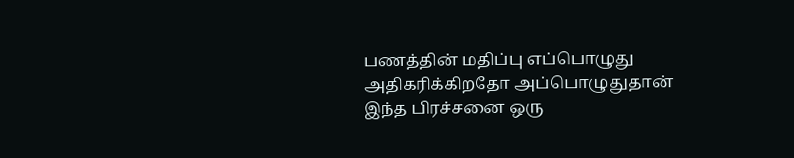பணத்தின் மதிப்பு எப்பொழுது அதிகரிக்கிறதோ அப்பொழுதுதான் இந்த பிரச்சனை ஒரு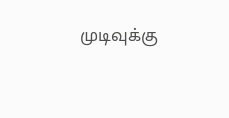முடிவுக்கு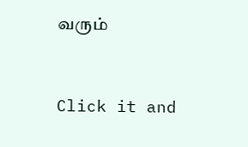வரும்


Click it and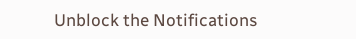Unblock the Notifications